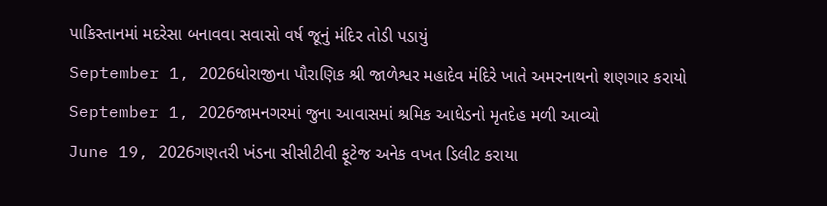પાકિસ્તાનમાં મદરેસા બનાવવા સવાસો વર્ષ જૂનું મંદિર તોડી પડાયું
September 1, 2026ધોરાજીના પૌરાણિક શ્રી જાળેશ્વર મહાદેવ મંદિરે ખાતે અમરનાથનો શણગાર કરાયો
September 1, 2026જામનગરમાં જુના આવાસમાં શ્રમિક આધેડનો મૃતદેહ મળી આવ્યો
June 19, 2026ગણતરી ખંડના સીસીટીવી ફૂટેજ અનેક વખત ડિલીટ કરાયા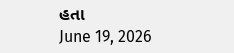હતા
June 19, 2026